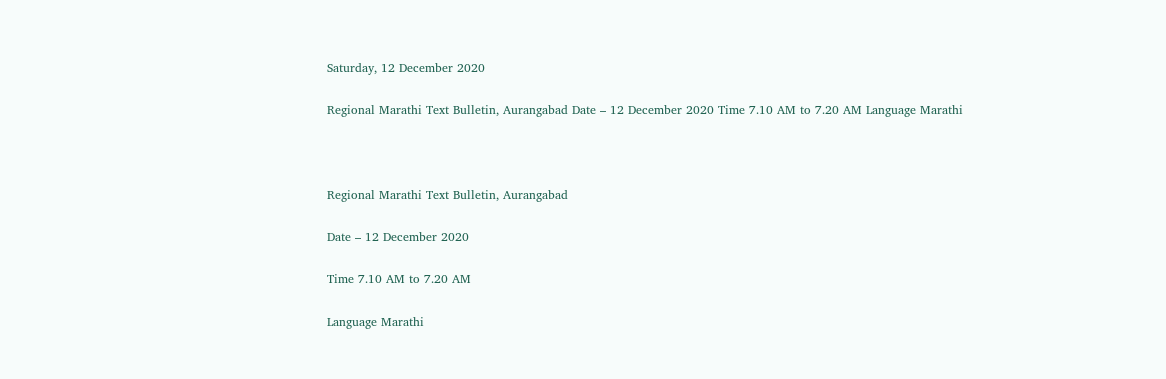Saturday, 12 December 2020

Regional Marathi Text Bulletin, Aurangabad Date – 12 December 2020 Time 7.10 AM to 7.20 AM Language Marathi



Regional Marathi Text Bulletin, Aurangabad

Date – 12 December 2020

Time 7.10 AM to 7.20 AM

Language Marathi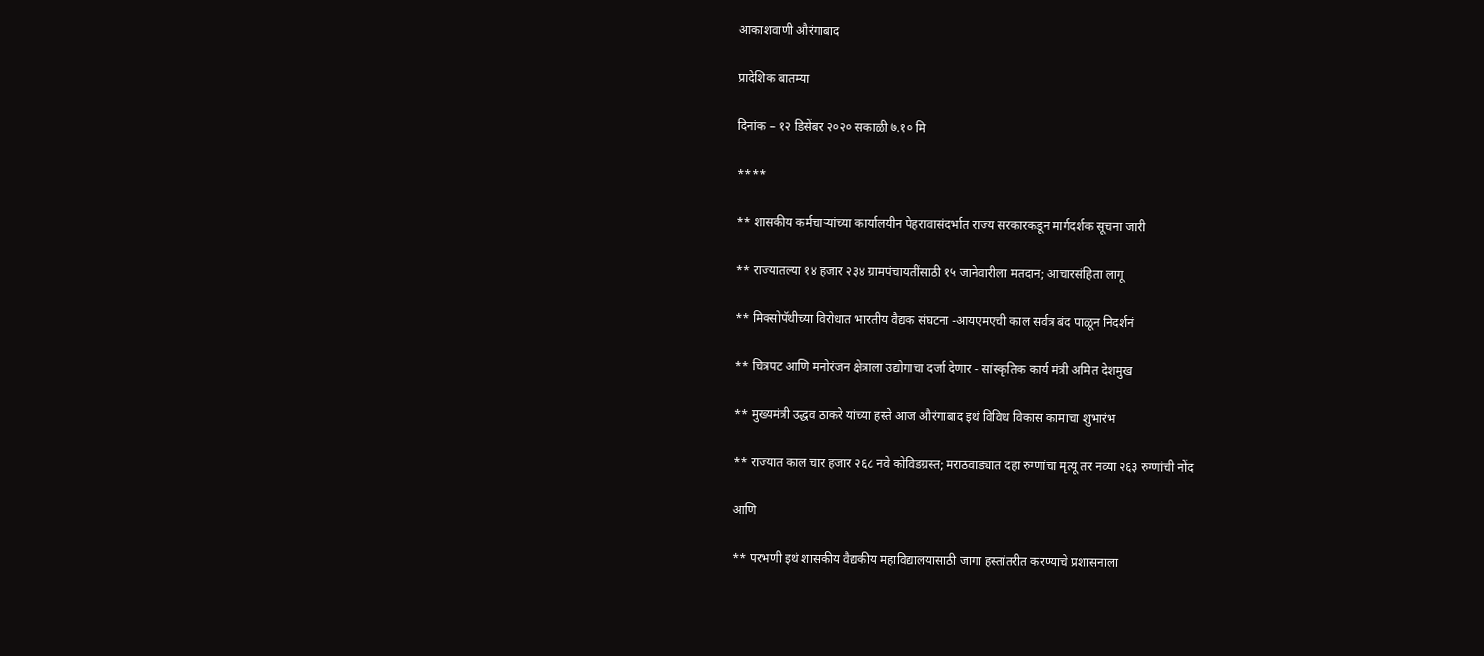आकाशवाणी औरंगाबाद

प्रादेशिक बातम्या

दिनांक – १२ डिसेंबर २०२० सकाळी ७.१० मि

****

** शासकीय कर्मचाऱ्यांच्या कार्यालयीन पेहरावासंदर्भात राज्य सरकारकडून मार्गदर्शक सूचना जारी

** राज्यातल्या १४ हजार २३४ ग्रामपंचायतींसाठी १५ जानेवारीला मतदान; आचारसंहिता लागू

** मिक्सोपॅथीच्या विरोधात भारतीय वैद्यक संघटना -आयएमएची काल सर्वत्र बंद पाळून निदर्शनं

** चित्रपट आणि मनोरंजन क्षेत्राला उद्योगाचा दर्जा देणार - सांस्कृतिक कार्य मंत्री अमित देशमुख

** मुख्यमंत्री उद्धव ठाकरे यांच्या हस्ते आज औरंगाबाद इथं विविध विकास कामाचा शुभारंभ

** राज्यात काल चार हजार २६८ नवे कोविडग्रस्त; मराठवाड्यात दहा रुग्णांचा मृत्यू तर नव्या २६३ रुग्णांची नोंद

आणि

** परभणी इथं शासकीय वैद्यकीय महाविद्यालयासाठी जागा हस्तांतरीत करण्याचे प्रशासनाला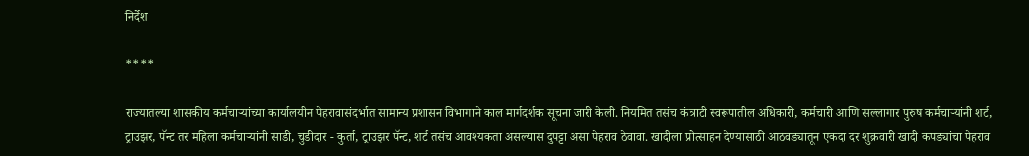निर्देश

****

राज्यातल्या शासकीय कर्मचाऱ्यांच्या कार्यालयीन पेहरावासंदर्भात सामान्य प्रशासन विभागाने काल मार्गदर्शक सूचना जारी केली. नियमित तसंच कंत्राटी स्वरूपातील अधिकारी, कर्मचारी आणि सल्लागार पुरुष कर्मचाऱ्यांनी शर्ट, ट्राउझर, पॅन्ट तर महिला कर्मचाऱ्यांनी साडी, चुडीदार - कुर्ता, ट्राउझर पॅन्ट, शर्ट तसंच आवश्यकता असल्यास दुपट्टा असा पेहराव ठेवावा. खादीला प्रोत्साहन देण्यासाठी आठवड्यातून एकदा दर शुक्रवारी खादी कपड्यांचा पेहराव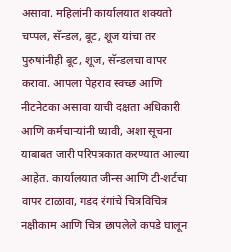असावा. महिलांनी कार्यालयात शक्यतो चप्पल, सॅन्डल, बूट, शूज यांचा तर पुरुषांनीही बूट, शूज, सॅन्डलचा वापर करावा. आपला पेहराव स्वच्छ आणि नीटनेटका असावा याची दक्षता अधिकारी आणि कर्मचाऱ्यांनी घ्यावी, अशा सूचना याबाबत जारी परिपत्रकात करण्यात आल्या आहेत. कार्यालयात जीन्स आणि टी-शर्टचा वापर टाळावा, गडद रंगांचे चित्रविचित्र नक्षीकाम आणि चित्र छापलेले कपडे घालून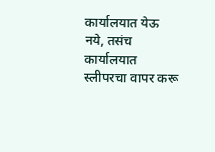कार्यालयात येऊ नये, तसंच कार्यालयात स्लीपरचा वापर करू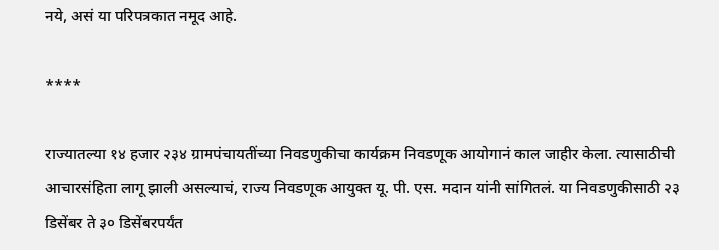नये, असं या परिपत्रकात नमूद आहे.

****

राज्यातल्या १४ हजार २३४ ग्रामपंचायतींच्या निवडणुकीचा कार्यक्रम निवडणूक आयोगानं काल जाहीर केला. त्यासाठीची आचारसंहिता लागू झाली असल्याचं, राज्य निवडणूक आयुक्त यू. पी. एस. मदान यांनी सांगितलं. या निवडणुकीसाठी २३ डिसेंबर ते ३० डिसेंबरपर्यंत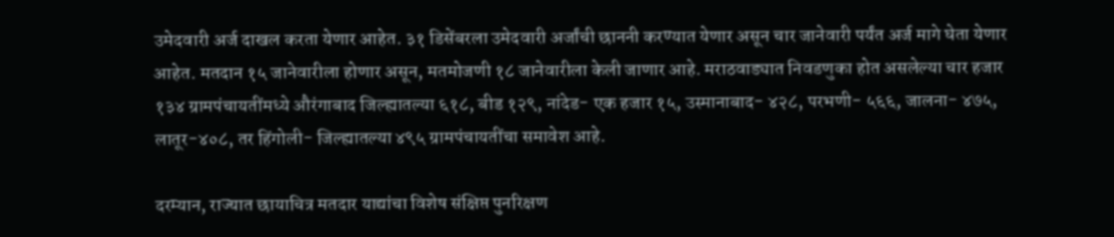उमेदवारी अर्ज दाखल करता येणार आहेत. ३१ डिसेंबरला उमेदवारी अर्जांची छाननी करण्यात येणार असून चार जानेवारी पर्यंत अर्ज मागे घेता येणार आहेत. मतदान १५ जानेवारीला होणार असून, मतमोजणी १८ जानेवारीला केली जाणार आहे. मराठवाड्यात निवडणुका होत असलेल्या चार हजार १३४ ग्रामपंचायतींमध्ये औरंगाबाद जिल्ह्यातल्या ६१८, बीड १२९, नांदेड- एक हजार १५, उस्मानाबाद- ४२८, परभणी- ५६६, जालना- ४७५, लातूर-४०८, तर हिंगोली- जिल्ह्यातल्या ४९५ ग्रामपंचायतींचा समावेश आहे.

दरम्यान, राज्यात छायाचित्र मतदार याद्यांचा विशेष संक्षिप्त पुनरिक्षण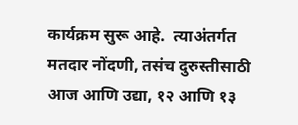कार्यक्रम सुरू आहे.  त्याअंतर्गत मतदार नोंदणी, तसंच दुरुस्तीसाठी आज आणि उद्या, १२ आणि १३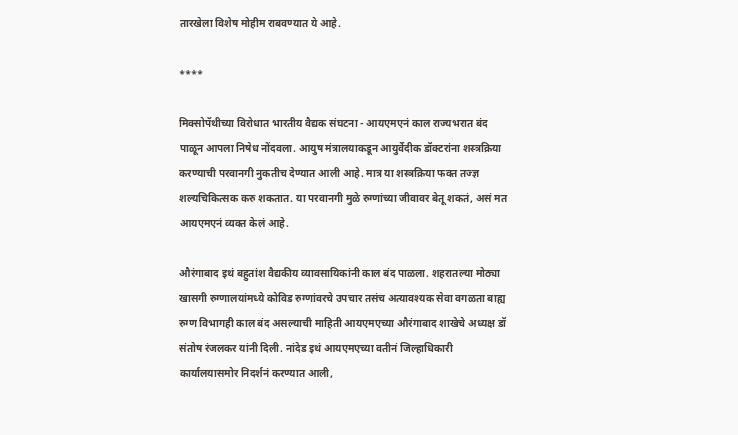तारखेला विशेष मोहीम राबवण्यात ये आहे.

****

मिक्सोपॅथीच्या विरोधात भारतीय वैद्यक संघटना - आयएमएनं काल राज्यभरात बंद पाळून आपला निषेध नोंदवला. आयुष मंत्रालयाकडून आयुर्वेदीक डॉक्टरांना शस्त्रक्रिया करण्याची परवानगी नुकतीच देण्यात आली आहे. मात्र या शस्त्रक्रिया फक्त तज्ज्ञ शल्यचिकित्सक करु शकतात. या परवानगी मुळे रुग्णांच्या जीवावर बेतू शकतं, असं मत आयएमएनं व्यक्त केलं आहे.

औरंगाबाद इथं बहुतांश वैद्यकीय व्यावसायिकांनी काल बंद पाळला. शहरातल्या मोठ्या खासगी रुग्णालयांमध्ये कोविड रुग्णांवरचे उपचार तसंच अत्यावश्यक सेवा वगळता बाह्य रुग्ण विभागही काल बंद असल्याची माहिती आयएमएच्या औरंगाबाद शाखेचे अध्यक्ष डॉ संतोष रंजलकर यांनी दिली. नांदेड इथं आयएमएच्या वतीनं जिल्हाधिकारी कार्यालयासमोर निदर्शनं करण्यात आली,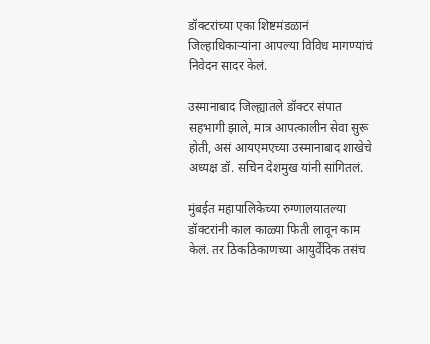डॉक्टरांच्या एका शिष्टमंडळानं जिल्हाधिकाऱ्यांना आपल्या विविध मागण्यांचं निवेदन सादर केलं.

उस्मानाबाद जिल्ह्यातले डॉक्टर संपात सहभागी झाले, मात्र आपत्कालीन सेवा सुरू होती, असं आयएमएच्या उस्मानाबाद शाखेचे अध्यक्ष डॉ. सचिन देशमुख यांनी सांगितलं.

मुंबईत महापालिकेच्या रुग्णालयातल्या डॉक्टरांनी काल काळ्या फिती लावून काम केलं. तर ठिकठिकाणच्या आयुर्वेदिक तसंच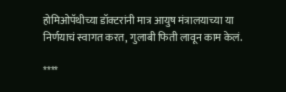होमिओपॅथीच्या डॉक्टरांनी मात्र आयुष मंत्रालयाच्या या निर्णयाचं स्वागत करत, गुलाबी फिती लावून काम केलं.

****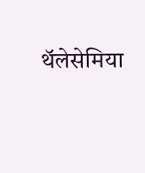थॅलेसेमिया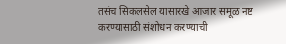तसंच सिकलसेल यासारखे आजार समूळ नष्ट करण्यासाठी संशोधन करण्याची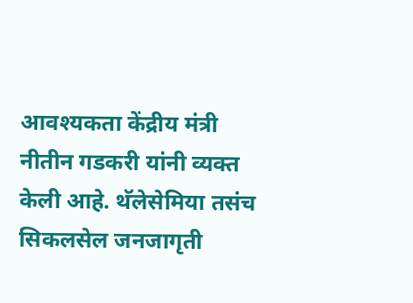आवश्यकता केंद्रीय मंत्री नीतीन गडकरी यांनी व्यक्त केली आहे. थॅलेसेमिया तसंच सिकलसेल जनजागृती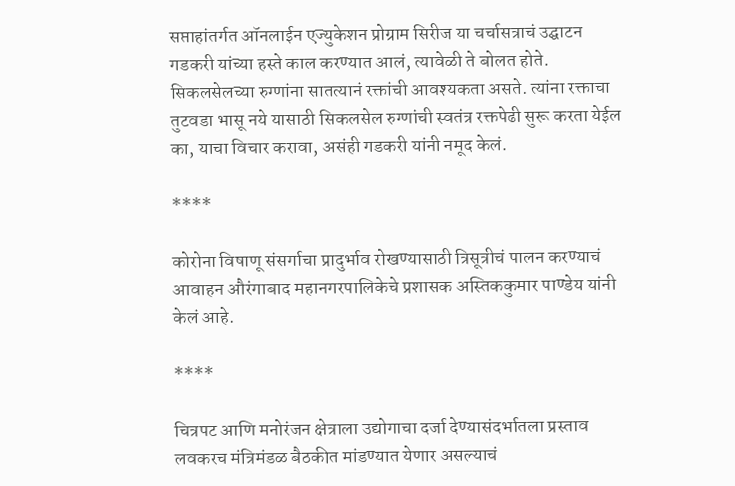सप्ताहांतर्गत ऑनलाईन एज्युकेशन प्रोग्राम सिरीज या चर्चासत्राचं उद्घाटन गडकरी यांच्या हस्ते काल करण्यात आलं, त्यावेळी ते बोलत होते. सिकलसेलच्या रुग्णांना सातत्यानं रक्तांची आवश्यकता असते. त्यांना रक्ताचा तुटवडा भासू नये यासाठी सिकलसेल रुग्णांची स्वतंत्र रक्तपेढी सुरू करता येईल का, याचा विचार करावा, असंही गडकरी यांनी नमूद केलं.

****

कोरोना विषाणू संसर्गाचा प्रादुर्भाव रोखण्यासाठी त्रिसूत्रीचं पालन करण्याचं आवाहन औरंगाबाद महानगरपालिकेचे प्रशासक अस्तिककुमार पाण्डेय यांनी केलं आहे.

****

चित्रपट आणि मनोरंजन क्षेत्राला उद्योगाचा दर्जा देण्यासंदर्भातला प्रस्ताव लवकरच मंत्रिमंडळ बैठकीत मांडण्यात येणार असल्याचं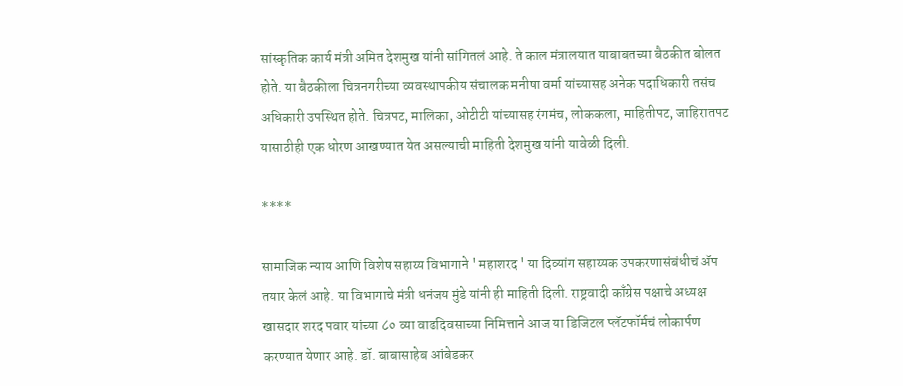सांस्कृतिक कार्य मंत्री अमित देशमुख यांनी सांगितलं आहे. ते काल मंत्रालयात याबाबतच्या बैठकीत बोलत होते. या बैठकीला चित्रनगरीच्या व्यवस्थापकीय संचालक मनीषा वर्मा यांच्यासह अनेक पदाधिकारी तसंच अधिकारी उपस्थित होते. चित्रपट, मालिका, ओटीटी यांच्यासह रंगमंच, लोककला, माहितीपट, जाहिरातपट यासाठीही एक धोरण आखण्यात येत असल्याची माहिती देशमुख यांनी यावेळी दिली.

****

सामाजिक न्याय आणि विशेष सहाय्य विभागाने ' महाशरद ' या दिव्यांग सहाय्यक उपकरणासंबंधीचं ॲप तयार केलं आहे. या विभागाचे मंत्री धनंजय मुंडे यांनी ही माहिती दिली. राष्ट्रवादी काँग्रेस पक्षाचे अध्यक्ष खासदार शरद पवार यांच्या ८० व्या वाढदिवसाच्या निमित्ताने आज या डिजिटल प्लॅटफॉर्मचं लोकार्पण करण्यात येणार आहे. डॉ. बाबासाहेब आंबेडकर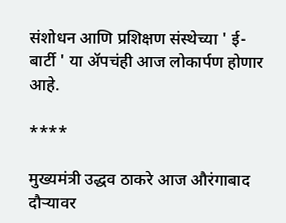संशोधन आणि प्रशिक्षण संस्थेच्या ' ई-बार्टी ' या ॲपचंही आज लोकार्पण होणार आहे.

****

मुख्यमंत्री उद्धव ठाकरे आज औरंगाबाद दौऱ्यावर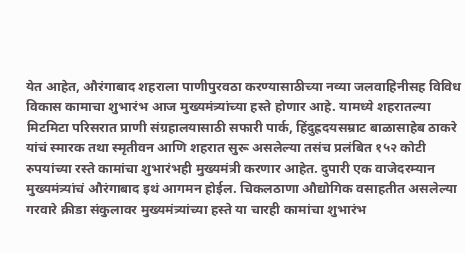येत आहेत, औरंगाबाद शहराला पाणीपुरवठा करण्यासाठीच्या नव्या जलवाहिनीसह विविध विकास कामाचा शुभारंभ आज मुख्यमंत्र्यांच्या हस्ते होणार आहे. यामध्ये शहरातल्या मिटमिटा परिसरात प्राणी संग्रहालयासाठी सफारी पार्क, हिंदुह्रदयसम्राट बाळासाहेब ठाकरे यांचं स्मारक तथा स्मृतीवन आणि शहरात सुरू असलेल्या तसंच प्रलंबित १५२ कोटी रुपयांच्या रस्ते कामांचा शुभारंभही मुख्यमंत्री करणार आहेत. दुपारी एक वाजेदरम्यान मुख्यमंत्र्यांचं औरंगाबाद इथं आगमन होईल. चिकलठाणा औद्योगिक वसाहतीत असलेल्या गरवारे क्रीडा संकुलावर मुख्यमंत्र्यांच्या हस्ते या चारही कामांचा शुभारंभ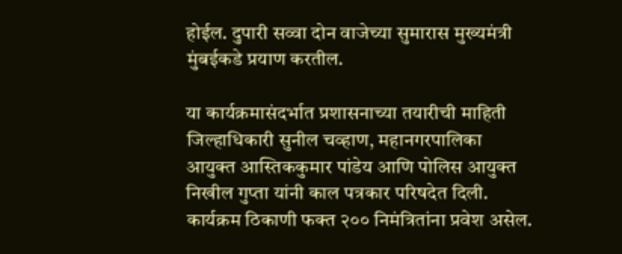होईल. दुपारी सव्वा दोन वाजेच्या सुमारास मुख्यमंत्री मुंबईकडे प्रयाण करतील.

या कार्यक्रमासंदर्भात प्रशासनाच्या तयारीची माहिती जिल्हाधिकारी सुनील चव्हाण, महानगरपालिका आयुक्त आस्तिककुमार पांडेय आणि पोलिस आयुक्त निखील गुप्ता यांनी काल पत्रकार परिषदेत दिली. कार्यक्रम ठिकाणी फक्त २०० निमंत्रितांना प्रवेश असेल.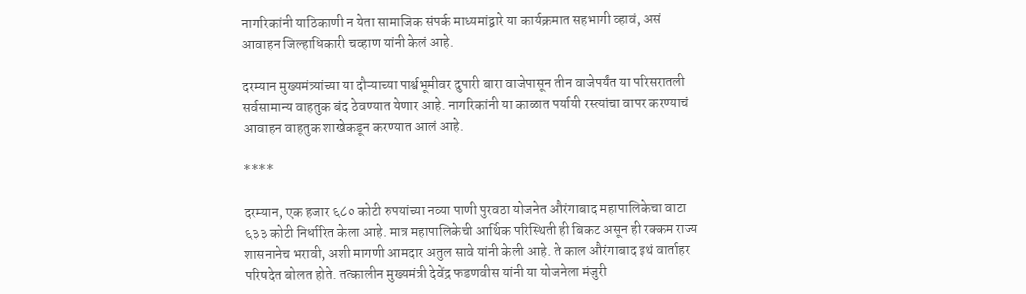नागरिकांनी याठिकाणी न येता सामाजिक संपर्क माध्यमांद्वारे या कार्यक्रमात सहभागी व्हावं, असं आवाहन जिल्हाधिकारी चव्हाण यांनी केलं आहे.

दरम्यान मुख्यमंत्र्यांच्या या दौऱ्याच्या पार्श्वभूमीवर दुपारी बारा वाजेपासून तीन वाजेपर्यंत या परिसरातली सर्वसामान्य वाहतुक बंद ठेवण्यात येणार आहे. नागरिकांनी या काळात पर्यायी रस्त्यांचा वापर करण्याचं आवाहन वाहतुक शाखेकडून करण्यात आलं आहे.

****

दरम्यान, एक हजार ६८० कोटी रुपयांच्या नव्या पाणी पुरवठा योजनेत औरंगाबाद महापालिकेचा वाटा ६३३ कोटी निर्धारित केला आहे. मात्र महापालिकेची आर्थिक परिस्थिती ही बिकट असून ही रक्कम राज्य शासनानेच भरावी, अशी मागणी आमदार अतुल सावे यांनी केली आहे. ते काल औरंगाबाद इथं वार्ताहर परिषदेत बोलत होते. तत्कालीन मुख्यमंत्री देवेंद्र फडणवीस यांनी या योजनेला मंजुरी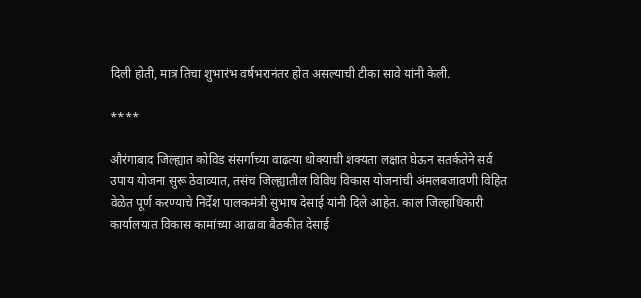दिली होती, मात्र तिचा शुभारंभ वर्षभरानंतर होत असल्याची टीका सावे यांनी केली.

****

औरंगाबाद जिल्ह्यात कोविड संसर्गाच्या वाढत्या धोक्याची शक्यता लक्षात घेऊन सतर्कतेने सर्व उपाय योजना सुरू ठेवाव्यात, तसंच जिल्ह्यातील विविध विकास योजनांची अंमलबजावणी विहित वेळेत पूर्ण करण्याचे निर्देश पालकमंत्री सुभाष देसाई यांनी दिले आहेत. काल जिल्हाधिकारी कार्यालयात विकास कामांच्या आढावा बैठकीत देसाई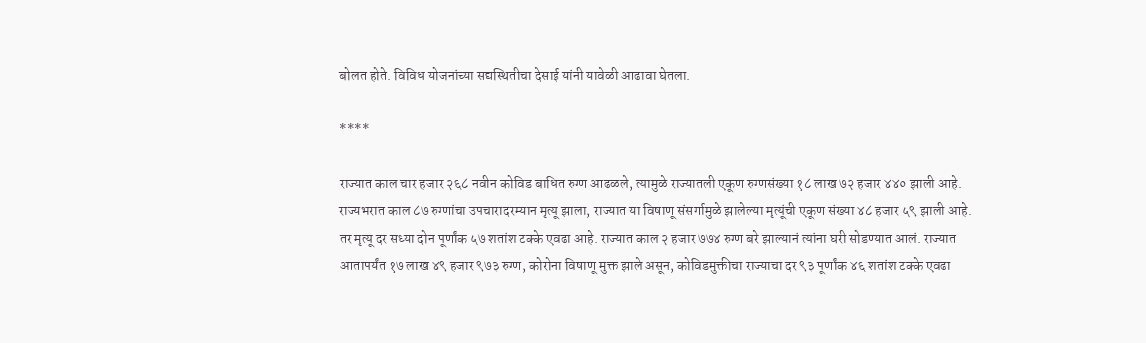बोलत होते. विविध योजनांच्या सद्यस्थितीचा देसाई यांनी यावेळी आढावा घेतला.

****

राज्यात काल चार हजार २६८ नवीन कोविड बाधित रुग्ण आढळले, त्यामुळे राज्यातली एकूण रुग्णसंख्या १८ लाख ७२ हजार ४४० झाली आहे. राज्यभरात काल ८७ रुग्णांचा उपचारादरम्यान मृत्यू झाला, राज्यात या विषाणू संसर्गामुळे झालेल्या मृत्यूंची एकूण संख्या ४८ हजार ५९ झाली आहे. तर मृत्यू दर सध्या दोन पूर्णांक ५७ शतांश टक्के एवढा आहे. राज्यात काल २ हजार ७७४ रुग्ण बरे झाल्यानं त्यांना घरी सोडण्यात आलं. राज्यात आतापर्यंत १७ लाख ४९ हजार ९७३ रुग्ण, कोरोना विषाणू मुक्त झाले असून, कोविडमुक्तीचा राज्याचा दर ९३ पूर्णांक ४६ शतांश टक्के एवढा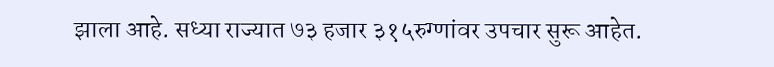झाला आहे. सध्या राज्यात ७३ हजार ३१५रुग्णांवर उपचार सुरू आहेत.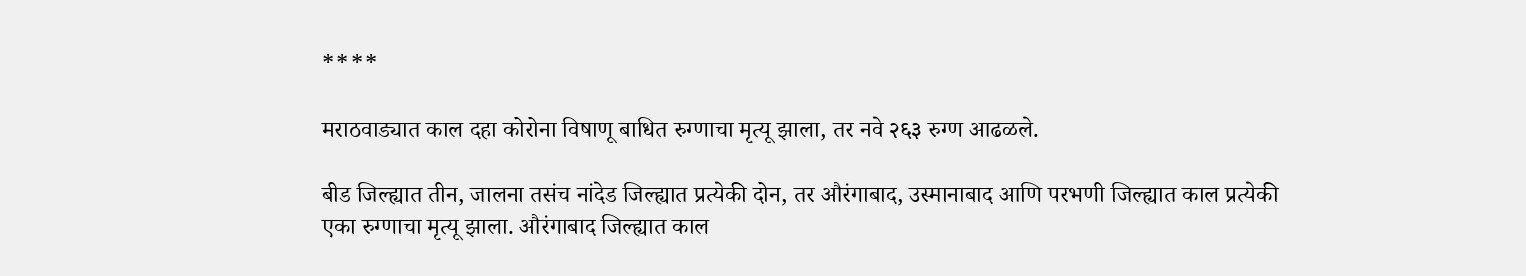****

मराठवाड्यात काल दहा कोरोना विषाणू बाधित रुग्णाचा मृत्यू झाला, तर नवे २६३ रुग्ण आढळले.

बीड जिल्ह्यात तीन, जालना तसंच नांदेड जिल्ह्यात प्रत्येकी दोन, तर औरंगाबाद, उस्मानाबाद आणि परभणी जिल्ह्यात काल प्रत्येकी एका रुग्णाचा मृत्यू झाला. औरंगाबाद जिल्ह्यात काल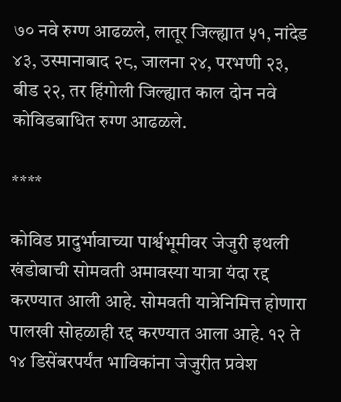७० नवे रुग्ण आढळले, लातूर जिल्ह्यात ५१, नांदेड ४३, उस्मानाबाद २८, जालना २४, परभणी २३, बीड २२, तर हिंगोली जिल्ह्यात काल दोन नवे कोविडबाधित रुग्ण आढळले.

****

कोविड प्रादुर्भावाच्या पार्श्वभूमीवर जेजुरी इथली खंडोबाची सोमवती अमावस्या यात्रा यंदा रद्द करण्यात आली आहे. सोमवती यात्रेनिमित्त होणारा पालखी सोहळाही रद्द करण्यात आला आहे. १२ ते १४ डिसेंबरपर्यंत भाविकांना जेजुरीत प्रवेश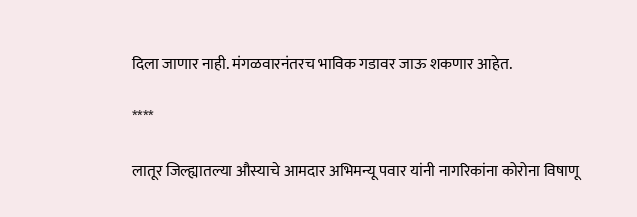दिला जाणार नाही. मंगळवारनंतरच भाविक गडावर जाऊ शकणार आहेत.

****

लातूर जिल्ह्यातल्या औस्याचे आमदार अभिमन्यू पवार यांनी नागरिकांना कोरोना विषाणू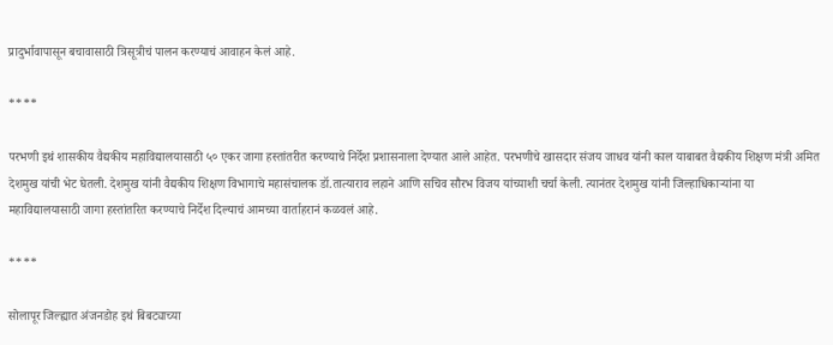प्रादुर्भावापासून बचावासाठी त्रिसूत्रीचं पालन करण्याचं आवाहन केलं आहे.

****

परभणी इथं शासकीय वैद्यकीय महाविद्यालयासाठी ५० एकर जागा हस्तांतरीत करण्याचे निर्देश प्रशासनाला देण्यात आले आहेत. परभणीचे खासदार संजय जाधव यांनी काल याबाबत वैद्यकीय शिक्षण मंत्री अमित देशमुख यांची भेट घेतली. देशमुख यांनी वैद्यकीय शिक्षण विभागाचे महासंचालक डॉ.तात्याराव लहाने आणि सचिव सौरभ विजय यांच्याशी चर्चा केली. त्यानंतर देशमुख यांनी जिल्हाधिकाऱ्यांना या महाविद्यालयासाठी जागा हस्तांतरित करण्याचे निर्देश दिल्याचं आमच्या वार्ताहरानं कळवलं आहे.

****

सोलापूर जिल्ह्यात अंजनडोह इथं बिबट्याच्या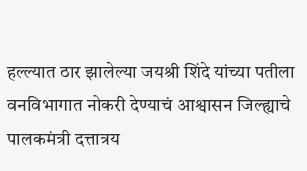हल्ल्यात ठार झालेल्या जयश्री शिंदे यांच्या पतीला वनविभागात नोकरी देण्याचं आश्वासन जिल्ह्याचे पालकमंत्री दत्तात्रय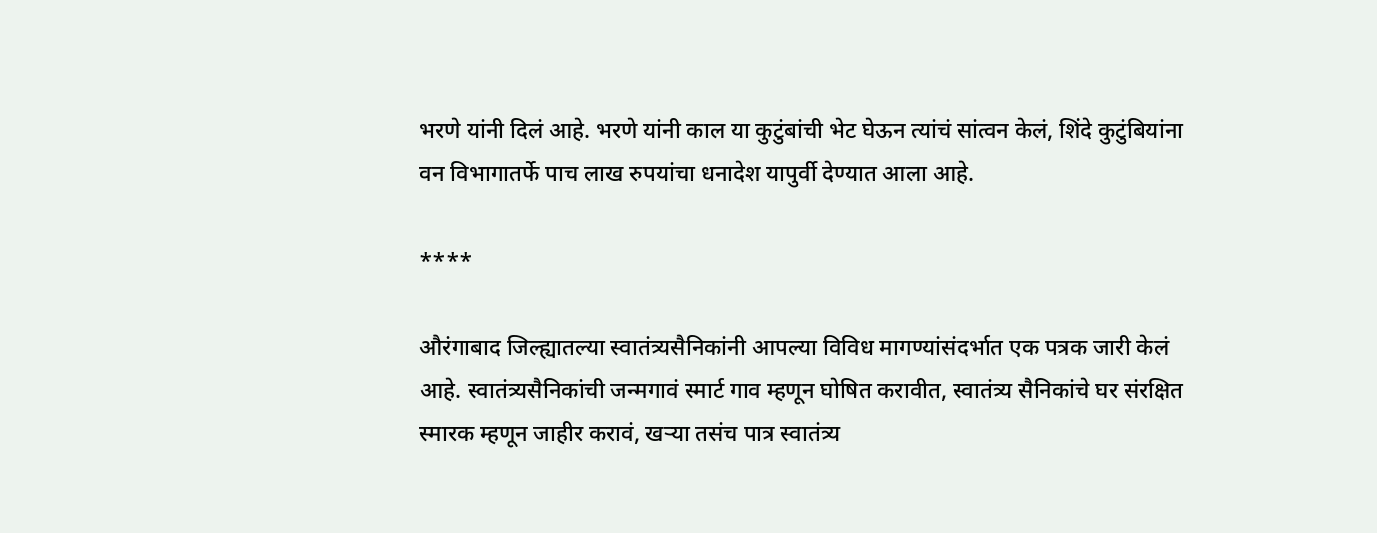भरणे यांनी दिलं आहे. भरणे यांनी काल या कुटुंबांची भेट घेऊन त्यांचं सांत्वन केलं, शिंदे कुटुंबियांना वन विभागातर्फे पाच लाख रुपयांचा धनादेश यापुर्वी देण्यात आला आहे.

****

औरंगाबाद जिल्ह्यातल्या स्वातंत्र्यसैनिकांनी आपल्या विविध मागण्यांसंदर्भात एक पत्रक जारी केलं आहे. स्वातंत्र्यसैनिकांची जन्मगावं स्मार्ट गाव म्हणून घोषित करावीत, स्वातंत्र्य सैनिकांचे घर संरक्षित स्मारक म्हणून जाहीर करावं, खऱ्या तसंच पात्र स्वातंत्र्य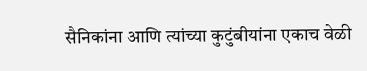सैनिकांना आणि त्यांच्या कुटुंबीयांना एकाच वेळी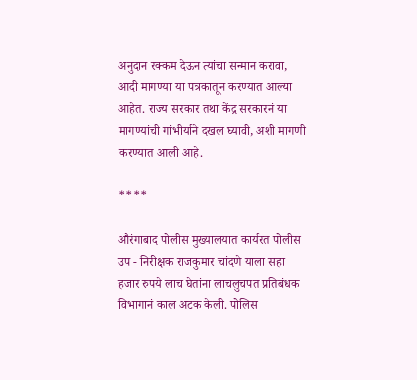अनुदान रक्कम देऊन त्यांचा सन्मान करावा, आदी मागण्या या पत्रकातून करण्यात आल्या आहेत. राज्य सरकार तथा केंद्र सरकारनं या मागण्यांची गांभीर्याने दखल घ्यावी, अशी मागणी करण्यात आली आहे.

****

औरंगाबाद पोलीस मुख्यालयात कार्यरत पोलीस उप - निरीक्षक राजकुमार चांदणे याला सहा हजार रुपये लाच घेतांना लाचलुचपत प्रतिबंधक विभागानं काल अटक केली. पोलिस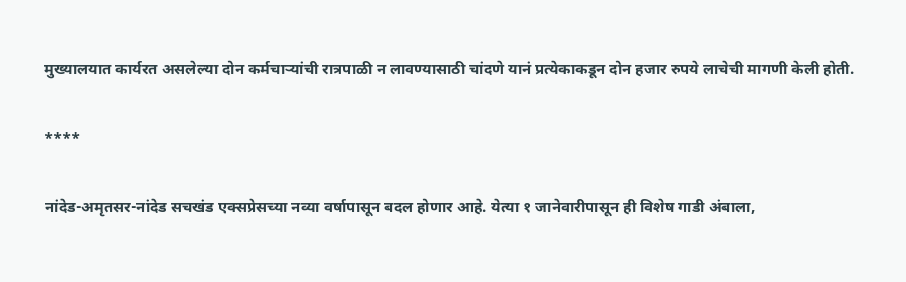मुख्यालयात कार्यरत असलेल्या दोन कर्मचाऱ्यांची रात्रपाळी न लावण्यासाठी चांदणे यानं प्रत्येकाकडून दोन हजार रुपये लाचेची मागणी केली होती.

****

नांदेड-अमृतसर-नांदेड सचखंड एक्सप्रेसच्या नव्या वर्षापासून बदल होणार आहे. येत्या १ जानेवारीपासून ही विशेष गाडी अंबाला,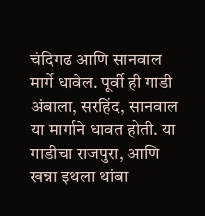चंदिगढ आणि सानवाल मार्गे धावेल. पूर्वी ही गाडी अंबाला, सरहिंद, सानवाल या मार्गाने धावत होती. या गाडीचा राजपुरा, आणि खन्ना इथला थांबा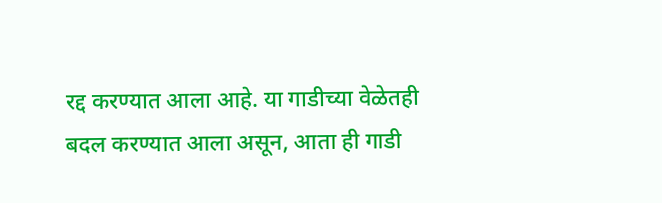रद्द करण्यात आला आहे. या गाडीच्या वेळेतही बदल करण्यात आला असून, आता ही गाडी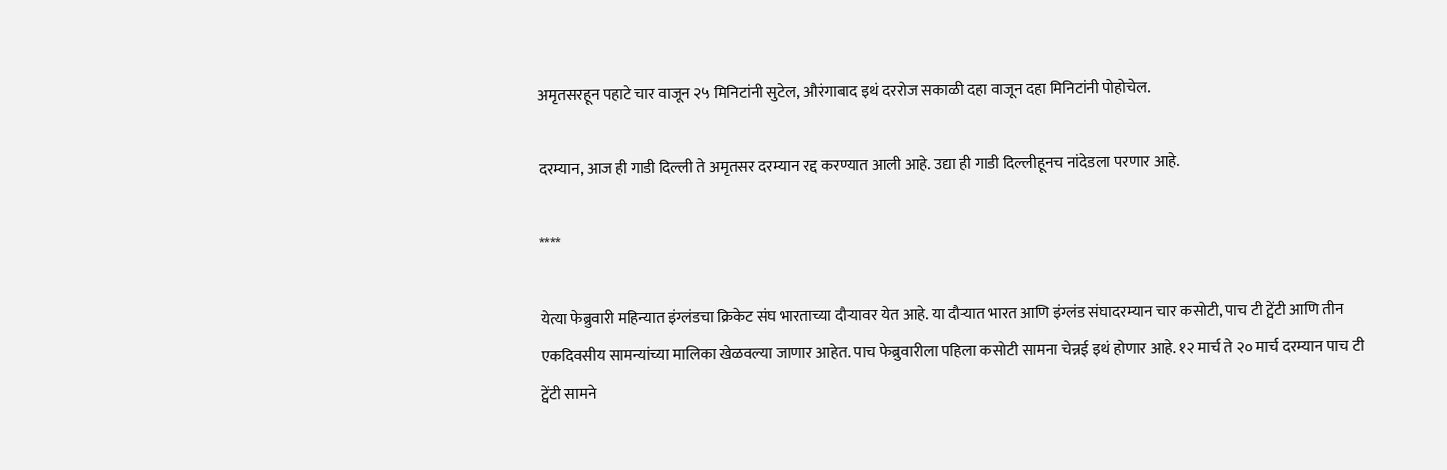अमृतसरहून पहाटे चार वाजून २५ मिनिटांनी सुटेल, औरंगाबाद इथं दररोज सकाळी दहा वाजून दहा मिनिटांनी पोहोचेल.

दरम्यान, आज ही गाडी दिल्ली ते अमृतसर दरम्यान रद्द करण्यात आली आहे. उद्या ही गाडी दिल्लीहूनच नांदेडला परणार आहे.

****

येत्या फेब्रुवारी महिन्यात इंग्लंडचा क्रिकेट संघ भारताच्या दौऱ्यावर येत आहे. या दौऱ्यात भारत आणि इंग्लंड संघादरम्यान चार कसोटी, पाच टी ट्वेंटी आणि तीन एकदिवसीय सामन्यांच्या मालिका खेळवल्या जाणार आहेत. पाच फेब्रुवारीला पहिला कसोटी सामना चेन्नई इथं होणार आहे. १२ मार्च ते २० मार्च दरम्यान पाच टी ट्वेंटी सामने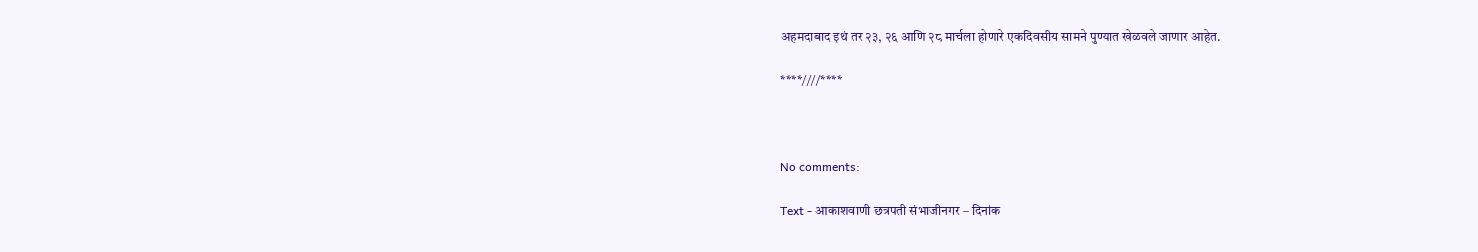अहमदाबाद इथं तर २३, २६ आणि २८ मार्चला होणारे एकदिवसीय सामने पुण्यात खेळवले जाणार आहेत.

****////****



No comments:

Text - आकाशवाणी छत्रपती संभाजीनगर – दिनांक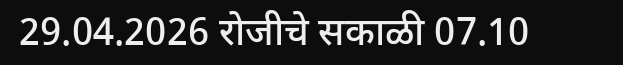29.04.2026 रोजीचे सकाळी 07.10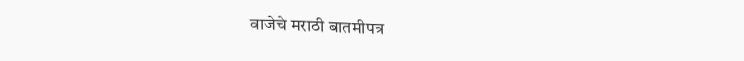वाजेचे मराठी बातमीपत्र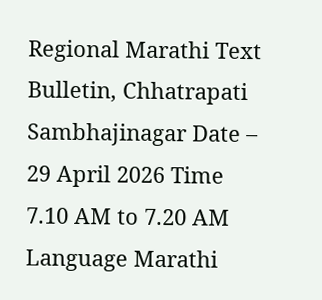Regional Marathi Text Bulletin, Chhatrapati Sambhajinagar Date – 29 April 2026 Time 7.10 AM to 7.20 AM Language Marathi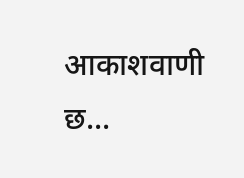आकाशवाणी छ...